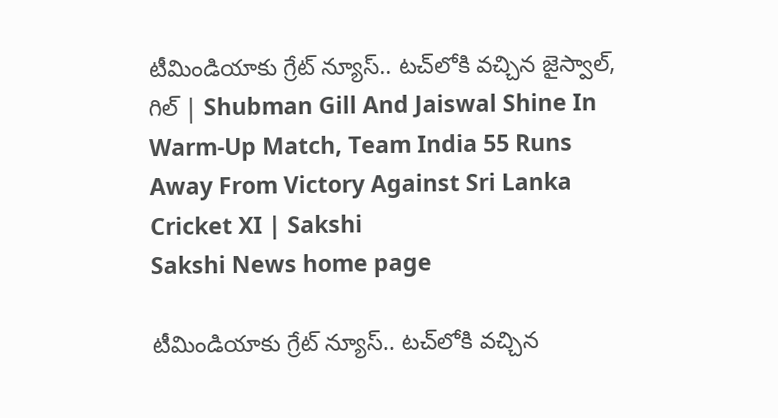టీమిండియాకు గ్రేట్‌ న్యూస్‌.. టచ్‌లోకి వచ్చిన జైస్వాల్‌, గిల్‌ | Shubman Gill And Jaiswal Shine In Warm-Up Match, Team India 55 Runs Away From Victory Against Sri Lanka Cricket XI | Sakshi
Sakshi News home page

టీమిండియాకు గ్రేట్‌ న్యూస్‌.. టచ్‌లోకి వచ్చిన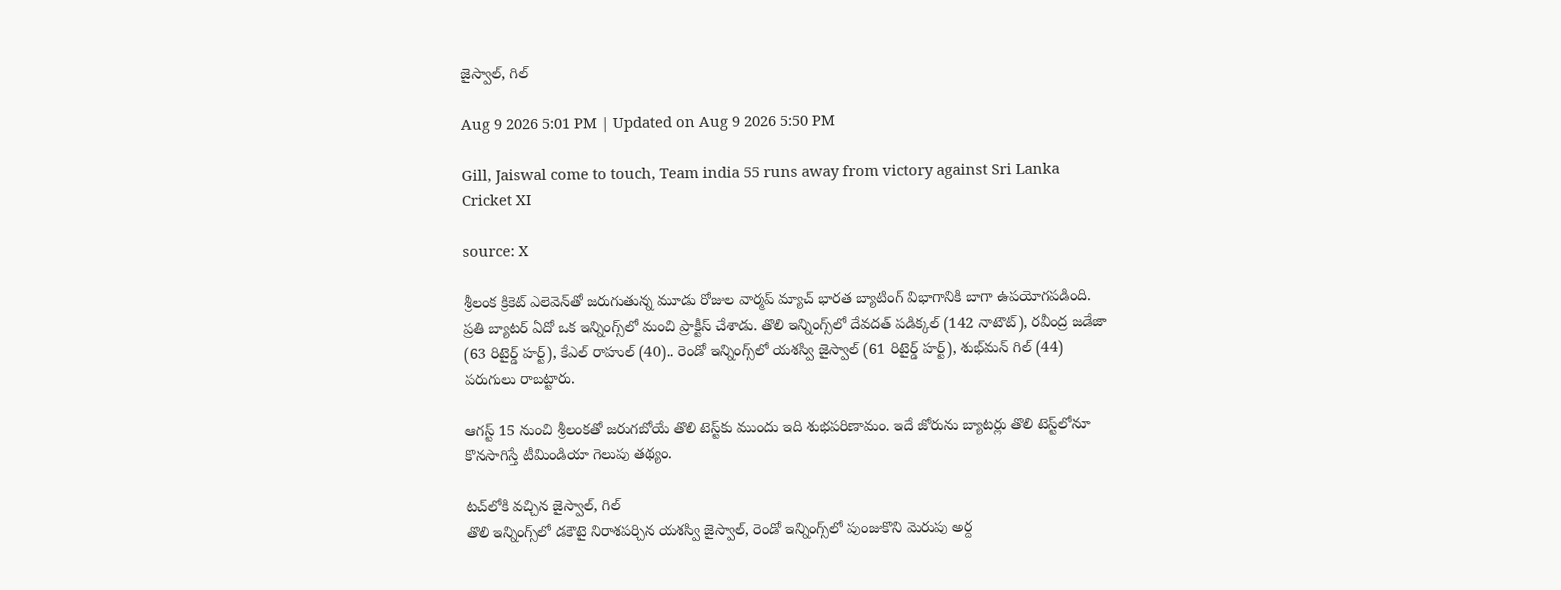జైస్వాల్‌, గిల్‌

Aug 9 2026 5:01 PM | Updated on Aug 9 2026 5:50 PM

Gill, Jaiswal come to touch, Team india 55 runs away from victory against Sri Lanka Cricket XI

source: X

శ్రీలంక క్రికెట్‌ ఎలెవెన్‌తో జరుగుతున్న మూడు రోజుల వార్మప్‌ మ్యాచ్‌ భారత బ్యాటింగ్‌ విభాగానికి బాగా ఉపయోగపడింది. ప్రతి బ్యాటర్‌ ఏదో ఒక ఇన్నింగ్స్‌లో మంచి ప్రాక్టీస్‌ చేశాడు. తొలి ఇన్నింగ్స్‌లో దేవదత్‌ పడిక్కల్‌ (142 నాటౌట్‌), రవీంద్ర జడేజా (63 రిటైర్డ్‌ హర్ట్‌), కేఎల్‌ రాహుల్‌ (40).. రెండో ఇన్నింగ్స్‌లో యశస్వి జైస్వాల్‌ (61 రిటైర్డ్‌ హర్ట్‌), శుభ్‌మన్‌ గిల్‌ (44) పరుగులు రాబట్టారు.

ఆగస్ట్‌ 15 నుంచి శ్రీలంకతో జరుగబోయే తొలి టెస్ట్‌కు ముందు ఇది శుభపరిణామం. ఇదే జోరును బ్యాటర్లు తొలి టెస్ట్‌లోనూ కొనసాగిస్తే టీమిండియా గెలుపు తథ్యం.

టచ్‌లోకి వచ్చిన జైస్వాల్‌, గిల్‌
తొలి ఇన్నింగ్స్‌లో డకౌటై నిరాశపర్చిన యశస్వి జైస్వాల్‌, రెండో ఇన్నింగ్స్‌లో పుంజుకొని మెరుపు అర్ద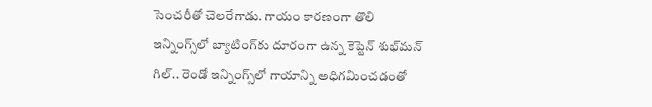సెంచరీతో చెలరేగాడు. గాయం కారణంగా తొలి ఇన్నింగ్స్‌లో బ్యాటింగ్‌కు దూరంగా ఉన్న కెప్టెన్‌ శుభ్‌మన్‌ గిల్‌.. రెండో ఇన్నింగ్స్‌లో గాయాన్ని అధిగమించడంతో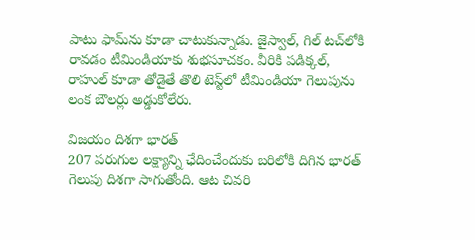పాటు ఫామ్‌ను కూడా చాటుకున్నాడు. జైస్వాల్‌, గిల్‌ టచ్‌లోకి రావడం టీమిండియాకు శుభసూచకం. వీరికి పడిక్కల్‌, రాహుల్‌ కూడా తోడైతే తొలి టెస్ట్‌లో టీమిండియా గెలుపును లంక బౌలర్లు అడ్డుకోలేరు.

విజయం దిశగా భారత్‌
207 పరుగుల లక్ష్యాన్ని ఛేదించేందుకు బరిలోకి దిగిన భారత్‌ గెలుపు దిశగా సాగుతోంది. ఆట చివరి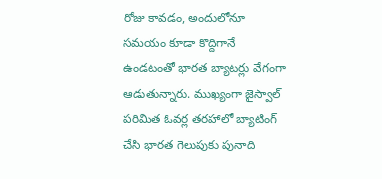రోజు కావడం, అందులోనూ సమయం కూడా కొద్దిగానే ఉండటంతో భారత బ్యాటర్లు వేగంగా ఆడుతున్నారు. ముఖ్యంగా జైస్వాల్‌ పరిమిత ఓవర్ల తరహాలో బ్యాటింగ్‌ చేసి భారత గెలుపుకు పునాది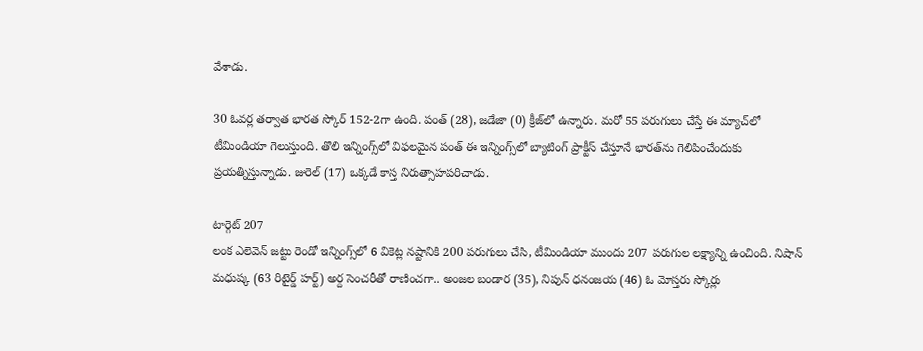వేశాడు.

30 ఓవర్ల తర్వాత భారత స్కోర్‌ 152-2గా ఉంది. పంత్‌ (28), జడేజా (0) క్రీజ్‌లో ఉన్నారు. మరో 55 పరుగులు చేస్తే ఈ మ్యాచ్‌లో టీమిండియా గెలుస్తుంది. తొలి ఇన్నింగ్స్‌లో విఫలమైన పంత్‌ ఈ ఇన్నింగ్స్‌లో బ్యాటింగ్‌ ప్రాక్టీస్‌ చేస్తూనే భారత్‌ను గెలిపించేందుకు ప్రయత్నిస్తున్నాడు. జురెల్‌ (17) ఒక్కడే కాస్త నిరుత్సాహపరిచాడు.

టార్గెట్‌ 207
లంక ఎలెవెన్‌ జట్టు రెండో ఇన్నింగ్స్‌లో 6 వికెట్ల నష్టానికి 200 పరుగులు చేసి, టీమిండియా ముందు 207 పరుగుల లక్ష్యాన్ని ఉంచింది. నిషాన్‌ మధుష్క (63 రిటైర్డ్‌ హర్ట్‌) అర్ద సెంచరీతో రాణించగా.. అంజల బండార (35), నిపున్‌ ధనంజయ (46) ఓ మోస్తరు స్కోర్లు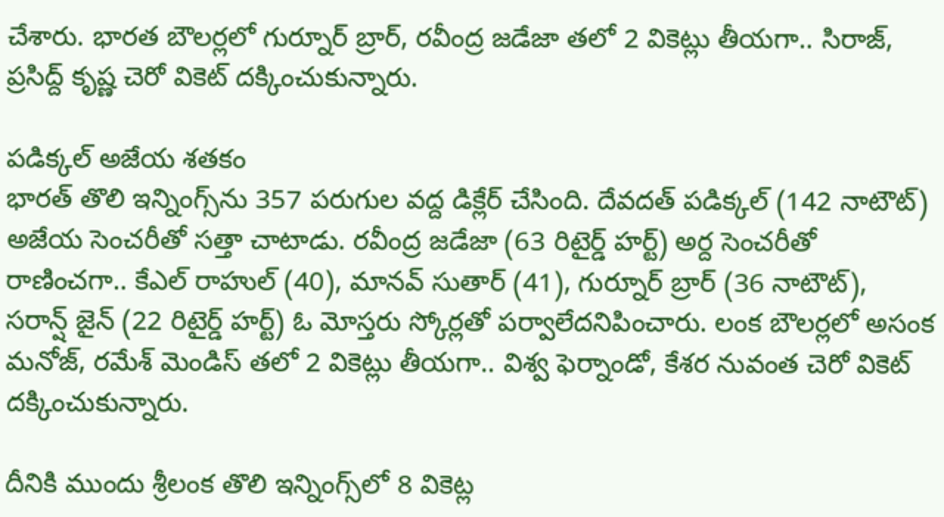చేశారు. భారత బౌలర్లలో గుర్నూర్‌ బ్రార్‌, రవీంద్ర జడేజా తలో 2 వికెట్లు తీయగా.. సిరాజ్‌, ప్రసిద్ద్‌ కృష్ణ చెరో వికెట్‌ దక్కించుకున్నారు.

పడిక్కల్‌ అజేయ శతకం
భారత్‌ తొలి ఇన్నింగ్స్‌ను 357 పరుగుల వద్ద డిక్లేర్‌ చేసింది. దేవదత్‌ పడిక్కల్‌ (142 నాటౌట్‌) అజేయ సెంచరీతో సత్తా చాటాడు. రవీంద్ర జడేజా (63 రిటైర్డ్‌ హర్ట్‌) అర్ద సెంచరీతో రాణించగా.. కేఎల్‌ రాహుల్‌ (40), మానవ్‌ సుతార్‌ (41), గుర్నూర్‌ బ్రార్‌ (36 నాటౌట్‌), సరాన్ష్‌ జైన్‌ (22 రిటైర్డ్‌ హర్ట్‌) ఓ మోస్తరు స్కోర్లతో పర్వాలేదనిపించారు. లంక బౌలర్లలో అసంక మనోజ్‌, రమేశ్‌ మెండిస్ తలో 2 వికెట్లు తీయగా.. విశ్వ ఫెర్నాండో, కేశర నువంత చెరో వికెట్‌ దక్కించుకున్నారు.

దీనికి ముందు శ్రీలంక తొలి ఇన్నింగ్స్‌లో 8 వికెట్ల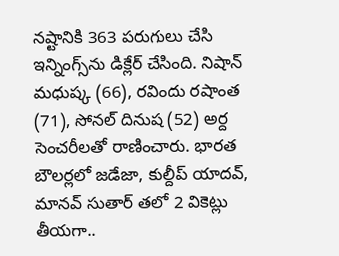నష్టానికి 363 పరుగులు చేసి ఇన్నింగ్స్‌ను డిక్లేర్‌ చేసింది. నిషాన్‌ మధుష్క (66), రవిందు రషాంత (71), సోనల్‌ దినుష (52) అర్ద సెంచరీలతో రాణించారు. భారత బౌలర్లలో జడేజా, కుల్దీప్‌ యాదవ్‌, మానవ్‌ సుతార్‌ తలో 2 వికెట్లు తీయగా..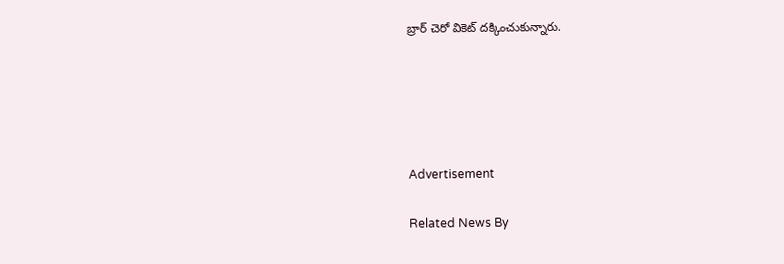బ్రార్‌ చెరో వికెట్‌ దక్కించుకున్నారు.





Advertisement

Related News By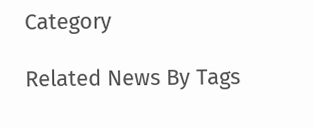Category

Related News By Tags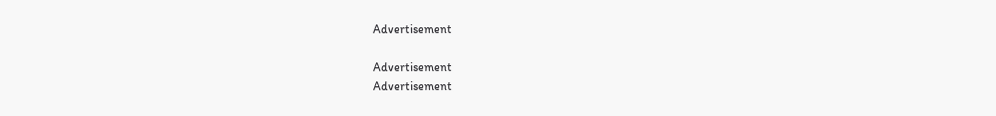Advertisement

Advertisement
Advertisement